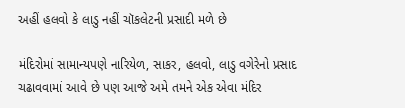અહીં હલવો કે લાડુ નહીં ચૉકલેટની પ્રસાદી મળે છે

મંદિરોમાં સામાન્યપણે નારિયેળ, સાકર, હલવો, લાડુ વગેરેનો પ્રસાદ ચઢાવવામાં આવે છે પણ આજે અમે તમને એક એવા મંદિર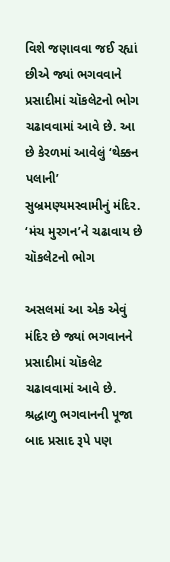વિશે જણાવવા જઈ રહ્યાં છીએ જ્યાં ભગવવાને પ્રસાદીમાં ચૉકલેટનો ભોગ ચઢાવવામાં આવે છે. આ છે કેરળમાં આવેલું ‘થેક્કન પલાની’ સુબ્રમણ્યમસ્વામીનું મંદિર.
‘મંચ મુરગન’ને ચઢાવાય છે ચૉકલેટનો ભોગ

અસલમાં આ એક એવું મંદિર છે જ્યાં ભગવાનને પ્રસાદીમાં ચૉકલેટ ચઢાવવામાં આવે છે. શ્રદ્ધાળુ ભગવાનની પૂજા બાદ પ્રસાદ રૂપે પણ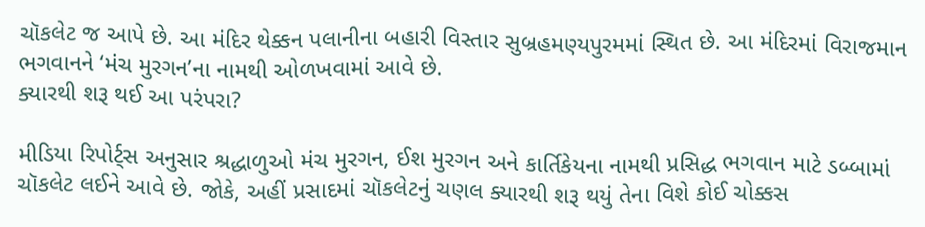ચૉકલેટ જ આપે છે. આ મંદિર થેક્કન પલાનીના બહારી વિસ્તાર સુબ્રહમણ્યપુરમમાં સ્થિત છે. આ મંદિરમાં વિરાજમાન ભગવાનને ‘મંચ મુરગન’ના નામથી ઓળખવામાં આવે છે.
ક્યારથી શરૂ થઈ આ પરંપરા?

મીડિયા રિપોર્ટ્સ અનુસાર શ્રદ્ધાળુઓ મંચ મુરગન, ઈશ મુરગન અને કાર્તિકેયના નામથી પ્રસિદ્ધ ભગવાન માટે ડબ્બામાં ચૉકલેટ લઈને આવે છે. જોકે, અહીં પ્રસાદમાં ચૉકલેટનું ચણલ ક્યારથી શરૂ થયું તેના વિશે કોઈ ચોક્કસ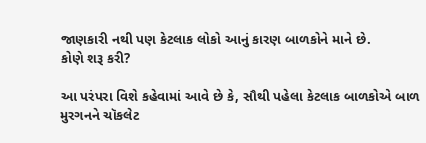જાણકારી નથી પણ કેટલાક લોકો આનું કારણ બાળકોને માને છે.
કોણે શરૂ કરી?

આ પરંપરા વિશે કહેવામાં આવે છે કે, સૌથી પહેલા કેટલાક બાળકોએ બાળ મુરગનને ચૉકલેટ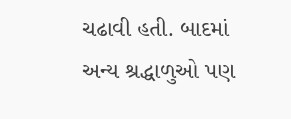ચઢાવી હતી. બાદમાં અન્ય શ્રદ્ધાળુઓ પણ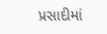પ્રસાદીમાં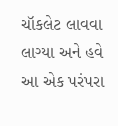ચૉકલેટ લાવવા લાગ્યા અને હવે આ એક પરંપરા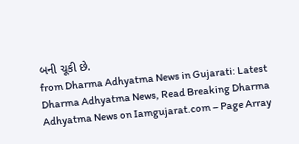બની ચૂકી છે.
from Dharma Adhyatma News in Gujarati: Latest Dharma Adhyatma News, Read Breaking Dharma Adhyatma News on Iamgujarat.com – Page Array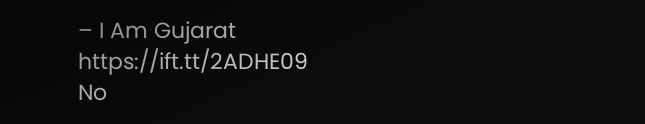– I Am Gujarat https://ift.tt/2ADHE09
No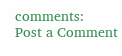comments:
Post a Comment